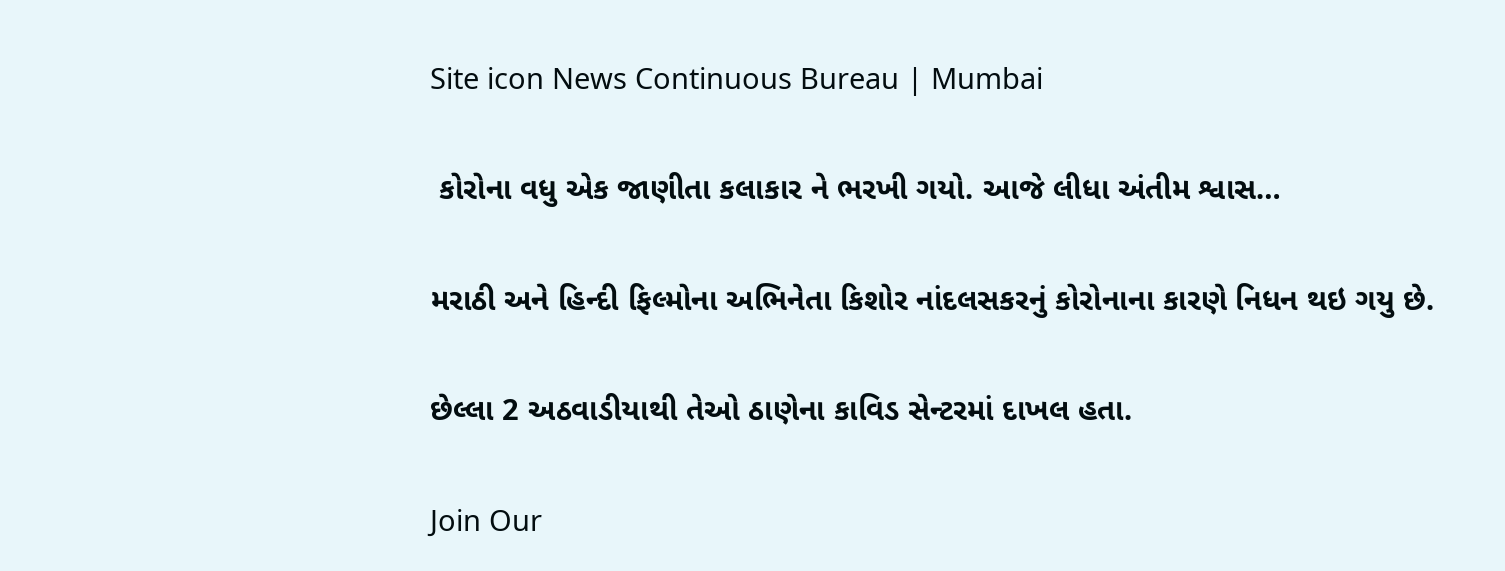Site icon News Continuous Bureau | Mumbai

 કોરોના વધુ એક જાણીતા કલાકાર ને ભરખી ગયો. આજે લીધા અંતીમ શ્વાસ…

મરાઠી અને હિન્દી ફિલ્મોના અભિનેતા કિશોર નાંદલસકરનું કોરોનાના કારણે નિધન થઇ ગયુ છે.

છેલ્લા 2 અઠવાડીયાથી તેઓ ઠાણેના કાવિડ સેન્ટરમાં દાખલ હતા.

Join Our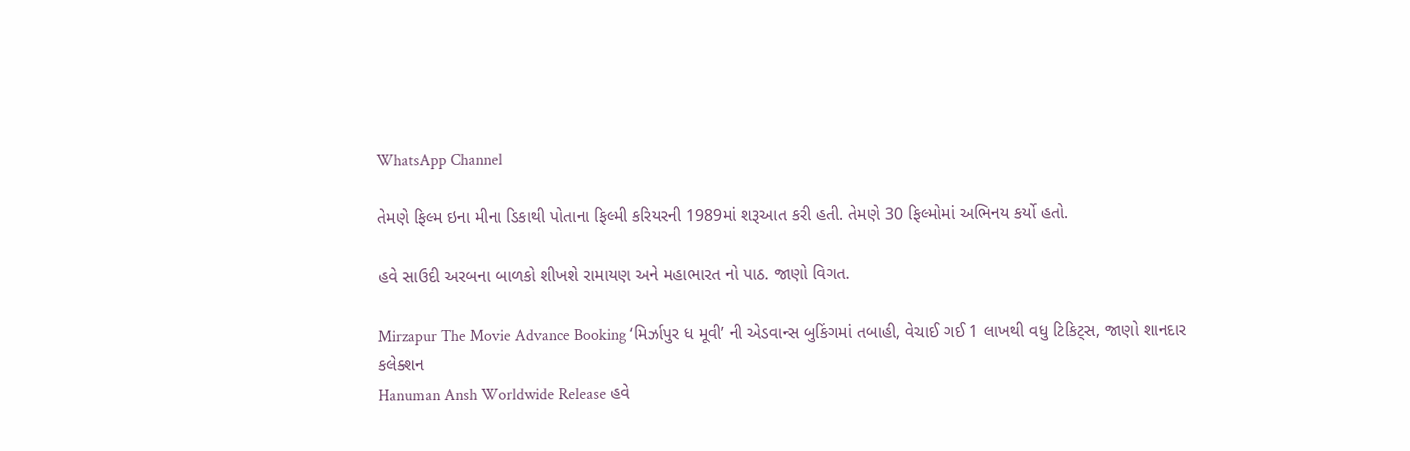WhatsApp Channel

તેમણે ફિલ્મ ઇના મીના ડિકાથી પોતાના ફિલ્મી કરિયરની 1989માં શરૂઆત કરી હતી. તેમણે 30 ફિલ્મોમાં અભિનય કર્યો હતો.

હવે સાઉદી અરબના બાળકો શીખશે રામાયણ અને મહાભારત નો પાઠ. જાણો વિગત.

Mirzapur The Movie Advance Booking ‘મિર્ઝાપુર ધ મૂવી’ ની એડવાન્સ બુકિંગમાં તબાહી, વેચાઈ ગઈ 1 લાખથી વધુ ટિકિટ્સ, જાણો શાનદાર કલેક્શન
Hanuman Ansh Worldwide Release હવે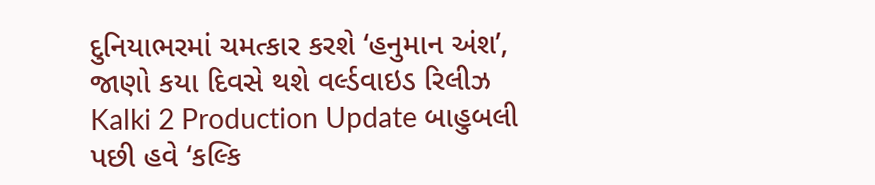દુનિયાભરમાં ચમત્કાર કરશે ‘હનુમાન અંશ’, જાણો કયા દિવસે થશે વર્લ્ડવાઇડ રિલીઝ
Kalki 2 Production Update બાહુબલી પછી હવે ‘કલ્કિ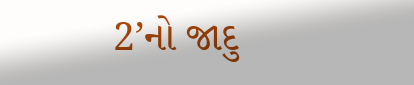2’નો જાદુ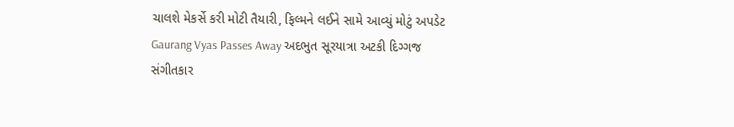ચાલશે મેકર્સે કરી મોટી તૈયારી, ફિલ્મને લઈને સામે આવ્યું મોટું અપડેટ
Gaurang Vyas Passes Away અદભુત સૂરયાત્રા અટકી દિગ્ગજ સંગીતકાર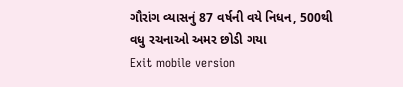ગૌરાંગ વ્યાસનું 87 વર્ષની વયે નિધન, 500થી વધુ રચનાઓ અમર છોડી ગયા
Exit mobile version